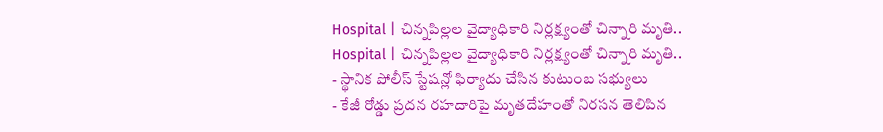Hospital | చిన్నపిల్లల వైద్యాధికారి నిర్లక్ష్యంతో చిన్నారి మృతి..
Hospital | చిన్నపిల్లల వైద్యాధికారి నిర్లక్ష్యంతో చిన్నారి మృతి..
- స్థానిక పోలీస్ స్టేషన్లో ఫిర్యాదు చేసిన కుటుంబ సభ్యులు
- కేజీ రోడ్డు ప్రదన రహదారిపై మృతదేహంతో నిరసన తెలిపిన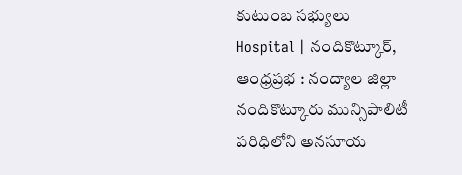కుటుంబ సభ్యులు
Hospital | నందికొట్కూర్, ఆంధ్రప్రభ : నంద్యాల జిల్లా నందికొట్కూరు మున్సిపాలిటీ పరిధిలోని అనసూయ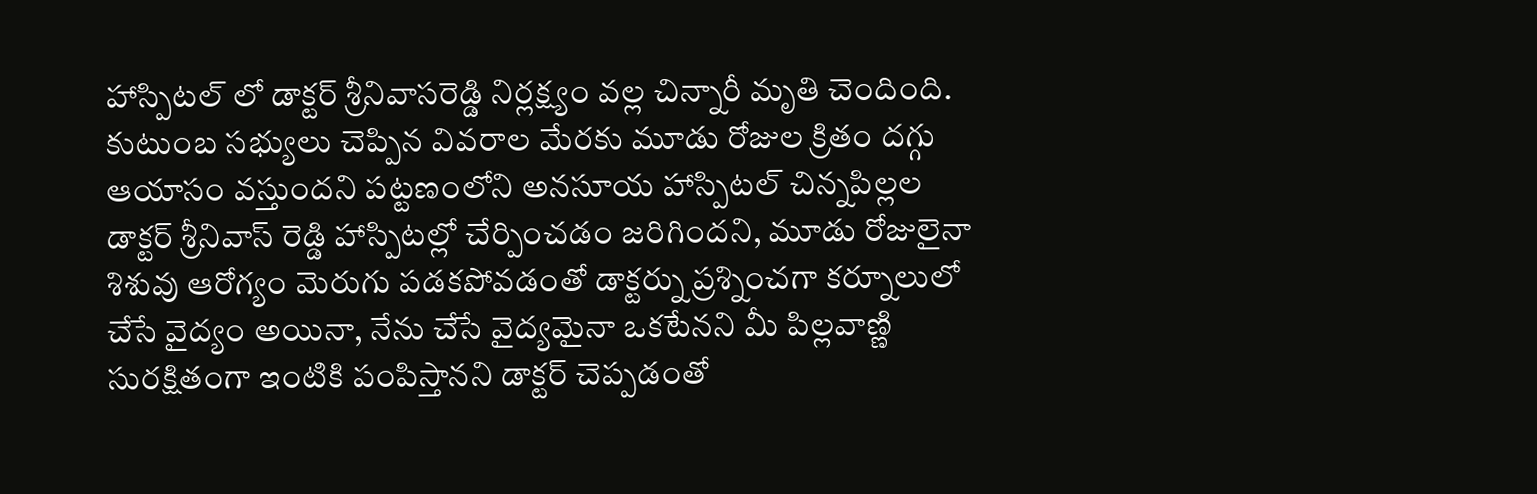హాస్పిటల్ లో డాక్టర్ శ్రీనివాసరెడ్డి నిర్లక్ష్యం వల్ల చిన్నారీ మృతి చెందింది. కుటుంబ సభ్యులు చెప్పిన వివరాల మేరకు మూడు రోజుల క్రితం దగ్గు ఆయాసం వస్తుందని పట్టణంలోని అనసూయ హాస్పిటల్ చిన్నపిల్లల డాక్టర్ శ్రీనివాస్ రెడ్డి హాస్పిటల్లో చేర్పించడం జరిగిందని, మూడు రోజులైనా శిశువు ఆరోగ్యం మెరుగు పడకపోవడంతో డాక్టర్ను ప్రశ్నించగా కర్నూలులో చేసే వైద్యం అయినా, నేను చేసే వైద్యమైనా ఒకటేనని మీ పిల్లవాణ్ణి సురక్షితంగా ఇంటికి పంపిస్తానని డాక్టర్ చెప్పడంతో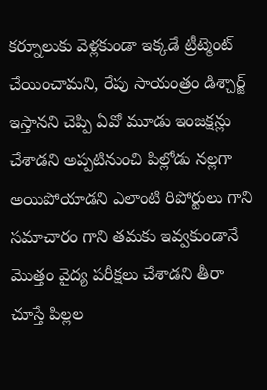కర్నూలుకు వెళ్లకుండా ఇక్కడే ట్రీట్మెంట్ చేయించామని, రేపు సాయంత్రం డిశ్చార్జ్ ఇస్తానని చెప్పి ఏవో మూడు ఇంజక్షన్లు చేశాడని అప్పటినుంచి పిల్లోడు నల్లగా అయిపోయాడని ఎలాంటి రిపోర్టులు గాని సమాచారం గాని తమకు ఇవ్వకుండానే మొత్తం వైద్య పరీక్షలు చేశాడని తీరా చూస్తే పిల్లల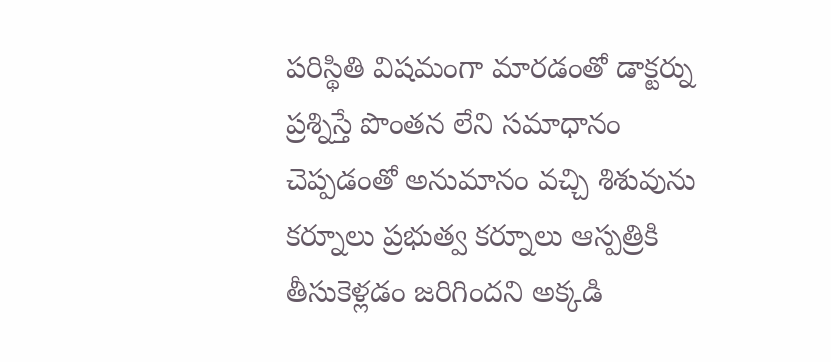పరిస్థితి విషమంగా మారడంతో డాక్టర్ను ప్రశ్నిస్తే పొంతన లేని సమాధానం చెప్పడంతో అనుమానం వచ్చి శిశువును కర్నూలు ప్రభుత్వ కర్నూలు ఆస్పత్రికి తీసుకెళ్లడం జరిగిందని అక్కడి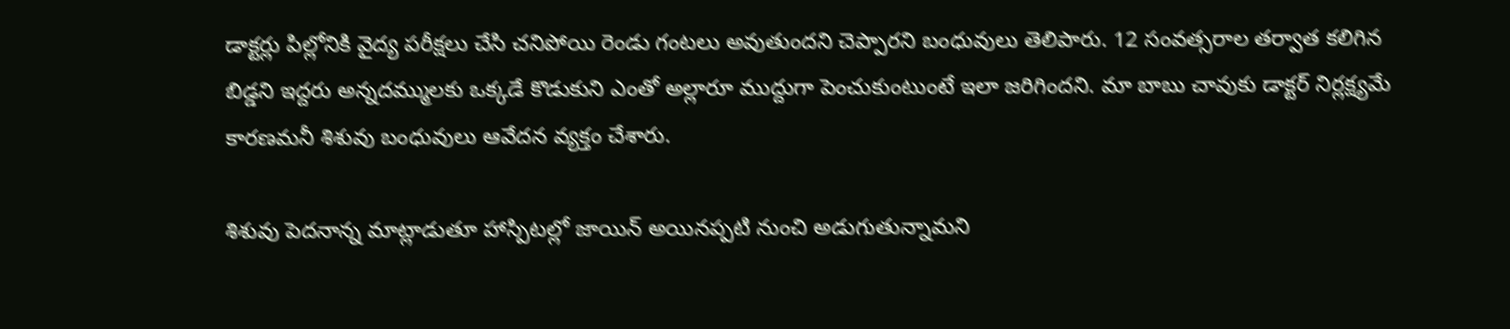డాక్టర్లు పిల్లోనికి వైద్య పరీక్షలు చేసి చనిపోయి రెండు గంటలు అవుతుందని చెప్పారని బంధువులు తెలిపారు. 12 సంవత్సరాల తర్వాత కలిగిన బిడ్డని ఇద్దరు అన్నదమ్ములకు ఒక్కడే కొడుకుని ఎంతో అల్లారూ ముద్దుగా పెంచుకుంటుంటే ఇలా జరిగిందని. మా బాబు చావుకు డాక్టర్ నిర్లక్ష్యమే కారణమనీ శిశువు బంధువులు ఆవేదన వ్యక్తం చేశారు.

శిశువు పెదనాన్న మాట్లాడుతూ హాస్పిటల్లో జాయిన్ అయినప్పటి నుంచి అడుగుతున్నామని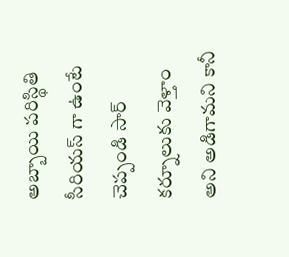అబ్బాయి పరిస్థితి సీరియస్ గా ఉంటే చెప్పండి సార్ కర్నూలుకు వెళ్తాం అని అడిగామని కానీ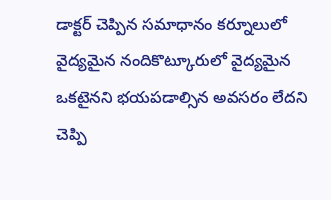డాక్టర్ చెప్పిన సమాధానం కర్నూలులో వైద్యమైన నందికొట్కూరులో వైద్యమైన ఒకటైనని భయపడాల్సిన అవసరం లేదని చెప్పి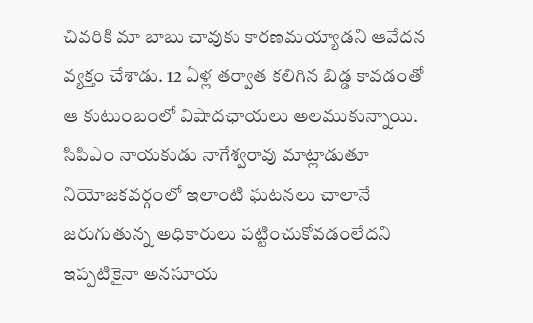చివరికి మా బాబు చావుకు కారణమయ్యాడని ఆవేదన వ్యక్తం చేశాడు. 12 ఏళ్ల తర్వాత కలిగిన బిడ్డ కావడంతో ఆ కుటుంబంలో విషాదఛాయలు అలముకున్నాయి. సిపిఎం నాయకుడు నాగేశ్వరావు మాట్లాడుతూ నియోజకవర్గంలో ఇలాంటి ఘటనలు చాలానే జరుగుతున్న అధికారులు పట్టించుకోవడంలేదని ఇప్పటికైనా అనసూయ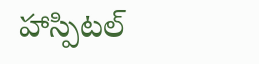హాస్పిటల్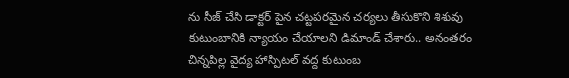ను సీజ్ చేసి డాక్టర్ పైన చట్టపరమైన చర్యలు తీసుకొని శిశువు కుటుంబానికి న్యాయం చేయాలని డిమాండ్ చేశారు.. అనంతరం చిన్నపిల్ల వైద్య హాస్పిటల్ వద్ద కుటుంబ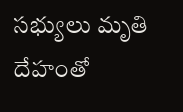సభ్యులు మృతి దేహంతో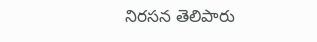నిరసన తెలిపారు